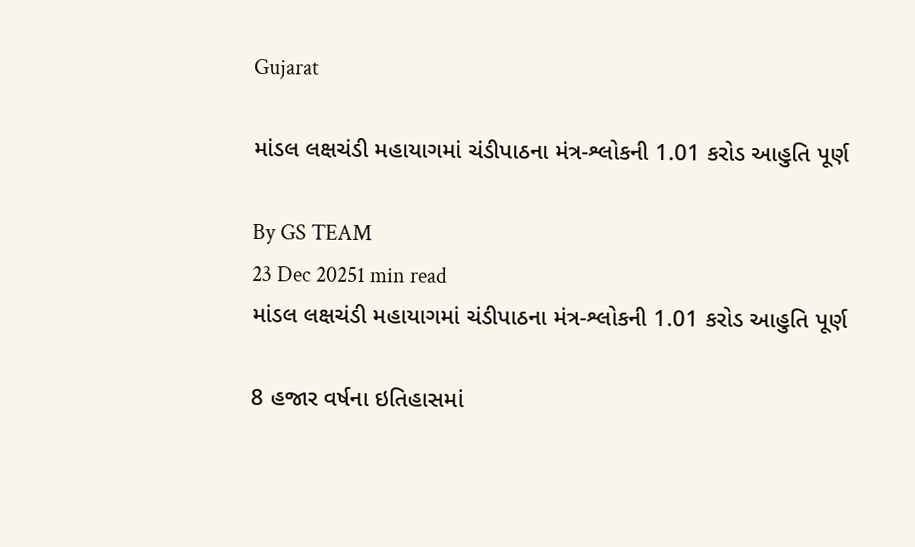Gujarat

માંડલ લક્ષચંડી મહાયાગમાં ચંડીપાઠના મંત્ર-શ્લોકની 1.01 કરોડ આહુતિ પૂર્ણ

By GS TEAM
23 Dec 20251 min read
માંડલ લક્ષચંડી મહાયાગમાં ચંડીપાઠના મંત્ર-શ્લોકની 1.01 કરોડ આહુતિ પૂર્ણ

8 હજાર વર્ષના ઇતિહાસમાં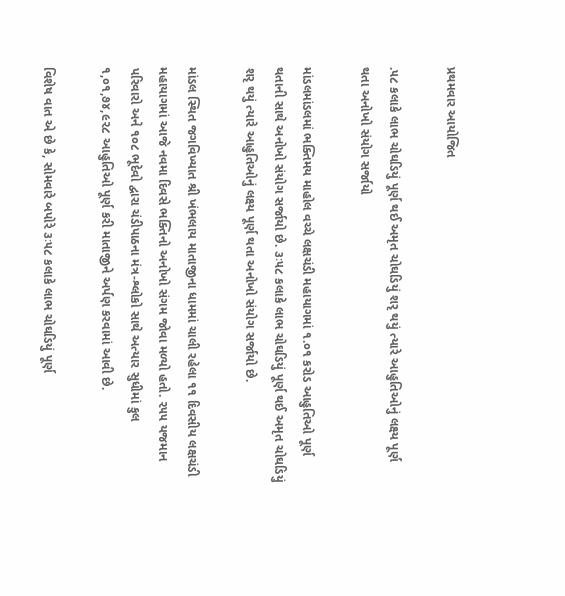પ્રથમવાર આયોજિત

.૫૮ કલાકે લાભ ચોઘડિયું પૂર્ણ થઈ અમૃત ચોઘડિયું શરૃ થયું ત્યારે આહુતિઓનું લક્ષ્ય પૂર્ણ થતા અનોખો સંયોગ સર્જાયો

માંડલમાંડલમાં ભક્તિમય માહોલ વચ્ચે લક્ષચંડી મહાયાગમાં ૧.૦૧ કરોડ આહુતિઓ પૂર્ણ થતાની સાથે અનોખો સંયોગ સર્જાયો છે. ૩ઃ૫૮ કલાકે લાભ ચોઘડિયું પૂર્ણ થઈ અમૃત ચોઘડિયું શરૃ થયું ત્યારે આહુતિઓનું લક્ષ્ય પૂર્ણ થતા અનોખો સંયોગ સર્જાયો છે.

માંડલ સ્થિત જગવિખ્યાત શ્રી ખંભલાય માતાજીના ધામમાં ચાલી રહેલા ૧૧ દિવસીય લક્ષચંડી મહાયાગમાં આજે નવમા દિવસે ભક્તિનો અનોખો સંગમ જોવા મળ્યો હતો. ૨૫૫ યજમાન પરિવારો અને ૧૦૮ ભૂદેવો દ્વારા ચંડીપાઠના મંત્ર-શ્લોકો સાથે અત્યાર સુધીમાં કુલ ૧,૦૧,૭૪,૯૨૮ આહુતિઓ પૂર્ણ કરી માતાજીને અર્પણ કરવામાં આવી છે.

વિશેષ વાત એ છે કે, સોમવારે બપોરે ૩ઃ૫૮ કલાકે લાભ ચોઘડિયું પૂર્ણ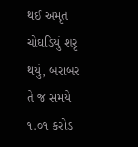થઈ અમૃત ચોઘડિયું શરૃ થયું, બરાબર તે જ સમયે ૧.૦૧ કરોડ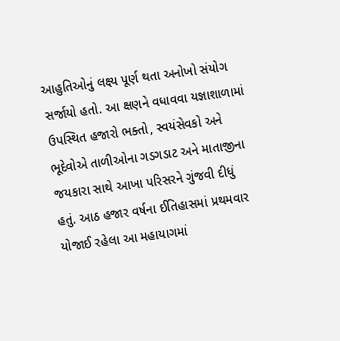આહુતિઓનું લક્ષ્ય પૂર્ણ થતા અનોખો સંયોગ સર્જાયો હતો. આ ક્ષણને વધાવવા યજ્ઞાશાળામાં ઉપસ્થિત હજારો ભક્તો, સ્વયંસેવકો અને ભૂદેવોએ તાળીઓના ગડગડાટ અને માતાજીના જયકારા સાથે આખા પરિસરને ગુંજવી દીધું હતું. આઠ હજાર વર્ષના ઈતિહાસમાં પ્રથમવાર યોજાઈ રહેલા આ મહાયાગમાં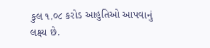કુલ ૧.૦૮ કરોડ આહુતિઓ આપવાનું લક્ષ્ય છે.